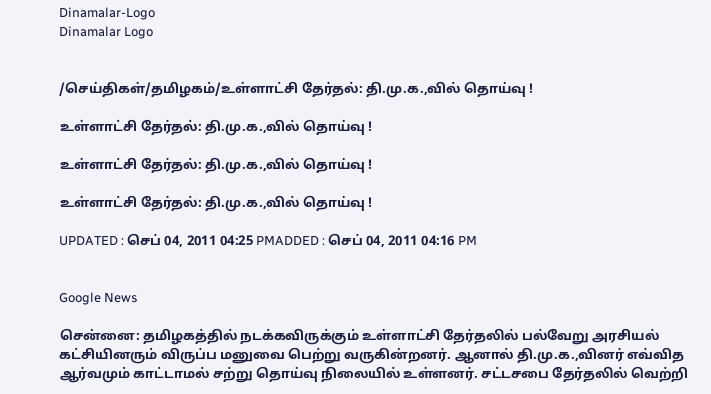Dinamalar-Logo
Dinamalar Logo


/செய்திகள்/தமிழகம்/உள்ளாட்சி தேர்தல்: தி.மு.க.,வில் தொய்வு !

உள்ளாட்சி தேர்தல்: தி.மு.க.,வில் தொய்வு !

உள்ளாட்சி தேர்தல்: தி.மு.க.,வில் தொய்வு !

உள்ளாட்சி தேர்தல்: தி.மு.க.,வில் தொய்வு !

UPDATED : செப் 04, 2011 04:25 PMADDED : செப் 04, 2011 04:16 PM


Google News

சென்னை: தமிழகத்தில் நடக்கவிருக்கும் உள்ளாட்சி தேர்தலில் பல்வேறு அரசியல் கட்சியினரும் விருப்ப மனுவை பெற்று வருகின்றனர். ஆனால் தி.மு.க.,வினர் எவ்வித ஆர்வமும் காட்டாமல் சற்று தொய்வு நிலையில் உள்ளனர். சட்டசபை தேர்தலில் வெற்றி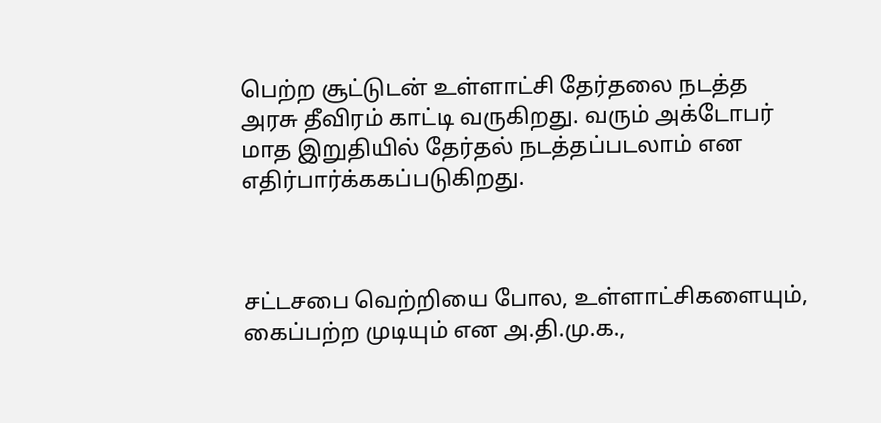பெற்ற சூட்டுடன் உள்ளாட்சி தேர்தலை நடத்த அரசு தீவிரம் காட்டி வருகிறது. வரும் அக்டோபர் மாத இறுதியில் தேர்தல் நடத்தப்படலாம் என எதிர்பார்க்ககப்படுகிறது.



சட்டசபை வெற்றியை போல, உள்ளாட்சிகளையும், கைப்பற்ற முடியும் என அ.தி.மு.க.,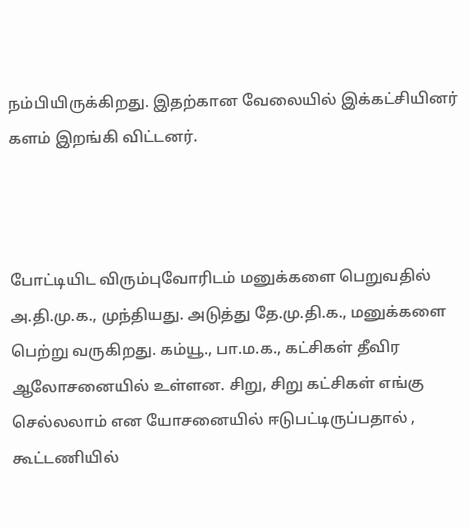நம்பியிருக்கிறது. இதற்கான வேலையில் இக்கட்சியினர் களம் இறங்கி விட்டனர்.



போட்டியிட விரும்புவோரிடம் மனுக்களை பெறுவதில் அ.தி.மு.க., முந்தியது. அடுத்து தே.மு.தி.க., மனுக்களை பெற்று வருகிறது. கம்யூ., பா.ம.க., கட்சிகள் தீவிர ஆலோசனையில் உள்ளன. சிறு, சிறு கட்சிகள் எங்கு செல்லலாம் என யோசனையில் ஈடுபட்டிருப்பதால் , கூட்டணியில்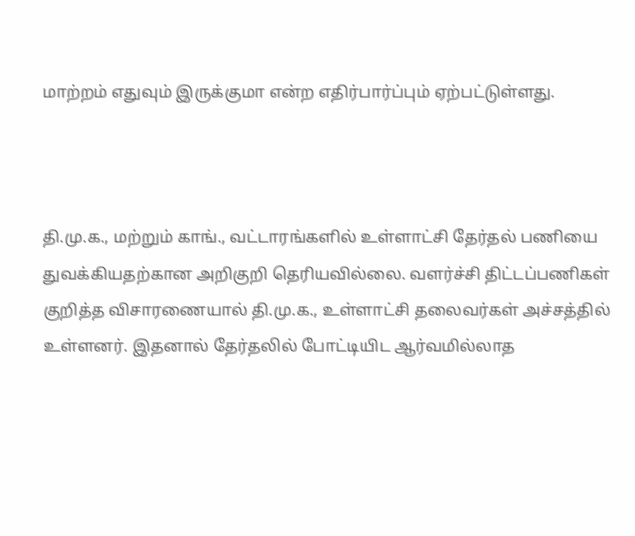மாற்றம் எதுவும் இருக்குமா என்ற எதிர்பார்ப்பும் ஏற்பட்டுள்ளது.



தி.மு.க., மற்றும் காங்., வட்டாரங்களில் உள்ளாட்சி தேர்தல் பணியை துவக்கியதற்கான அறிகுறி தெரியவில்லை. வளர்ச்சி திட்டப்பணிகள் குறித்த விசாரணையால் தி.மு.க., உள்ளாட்சி தலைவர்கள் அச்சத்தில் உள்ளனர். இதனால் தேர்தலில் போட்டியிட ஆர்வமில்லாத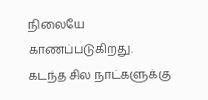நிலையே காணப்படுகிறது. கடந்த சில நாட்களுக்கு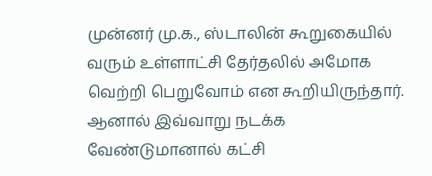முன்னர் மு.க., ஸ்டாலின் கூறுகையில் வரும் உள்ளாட்சி தேர்தலில் அமோக வெற்றி பெறுவோம் என கூறியிருந்தார். ஆனால் இவ்வாறு நடக்க வேண்டுமானால் கட்சி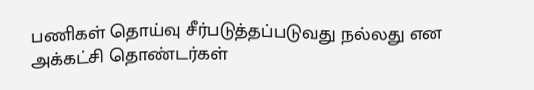பணிகள் தொய்வு சீர்படுத்தப்படுவது நல்லது என அக்கட்சி தொண்டர்கள்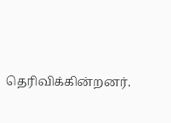தெரிவிக்கின்றனர்.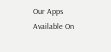Our Apps Available On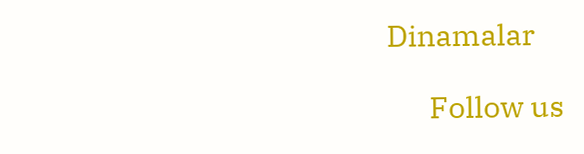Dinamalar

      Follow us